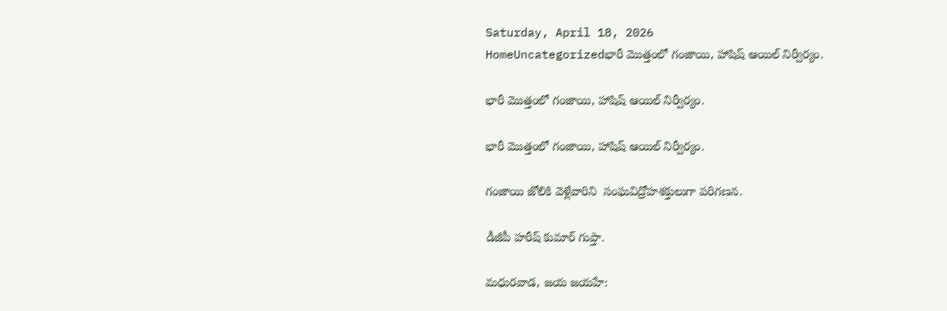Saturday, April 18, 2026
HomeUncategorizedభారీ మొత్తంలో గంజాయి, హాషిష్ ఆయిల్ నిర్వీర్యం.

భారీ మొత్తంలో గంజాయి, హాషిష్ ఆయిల్ నిర్వీర్యం.

భారీ మొత్తంలో గంజాయి, హాషిష్ ఆయిల్ నిర్వీర్యం.

గంజాయి జోలికి వెళ్లేవారిని  సంఘవిద్రోహశక్తులుగా పరిగణన.

డీజీపీ హరీష్ కుమార్ గుప్తా.

మధురవాడ, జయ జయహే: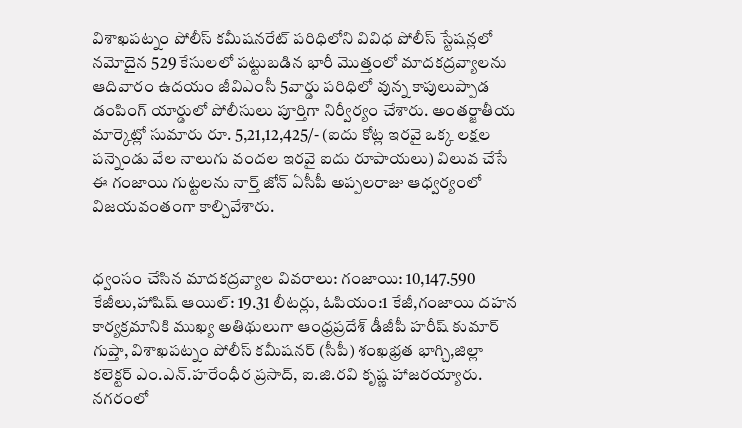విశాఖపట్నం పోలీస్ కమీషనరేట్ పరిధిలోని వివిధ పోలీస్ స్టేషన్లలో నమోదైన 529 కేసులలో పట్టుబడిన భారీ మొత్తంలో మాదకద్రవ్యాలను ఆదివారం ఉదయం జీవిఎంసీ 5వార్డు పరిధిలో వున్న కాపులుప్పాడ డంపింగ్ యార్డులో పోలీసులు పూర్తిగా నిర్వీర్యం చేశారు. అంతర్జాతీయ మార్కెట్లో సుమారు రూ. 5,21,12,425/- (ఐదు కోట్ల ఇరవై ఒక్క లక్షల పన్నెండు వేల నాలుగు వందల ఇరవై ఐదు రూపాయలు) విలువ చేసే ఈ గంజాయి గుట్టలను నార్త్ జోన్ ఏసీపీ అప్పలరాజు ఆధ్వర్యంలో విజయవంతంగా కాల్చివేశారు.


ధ్వంసం చేసిన మాదకద్రవ్యాల వివరాలు: గంజాయి: 10,147.590 కేజీలు,హాషిష్ ఆయిల్: 19.31 లీటర్లు, ఓపియం:1 కేజీ,గంజాయి దహన కార్యక్రమానికి ముఖ్య అతిథులుగా ఆంధ్రప్రదేశ్ డీజీపీ హరీష్ కుమార్ గుప్తా, విశాఖపట్నం పోలీస్ కమీషనర్ (సీపీ) శంఖభ్రత భాగ్చి,జిల్లా కలెక్టర్ ఎం.ఎన్.హరేంధీర ప్రసాద్, ఐ.జి.రవి కృష్ణ హాజరయ్యారు.
నగరంలో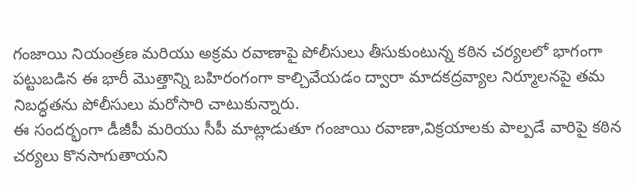గంజాయి నియంత్రణ మరియు అక్రమ రవాణాపై పోలీసులు తీసుకుంటున్న కఠిన చర్యలలో భాగంగా పట్టుబడిన ఈ భారీ మొత్తాన్ని బహిరంగంగా కాల్చివేయడం ద్వారా మాదకద్రవ్యాల నిర్మూలనపై తమ నిబద్ధతను పోలీసులు మరోసారి చాటుకున్నారు.
ఈ సందర్భంగా డీజీపీ మరియు సీపీ మాట్లాడుతూ గంజాయి రవాణా,విక్రయాలకు పాల్పడే వారిపై కఠిన చర్యలు కొనసాగుతాయని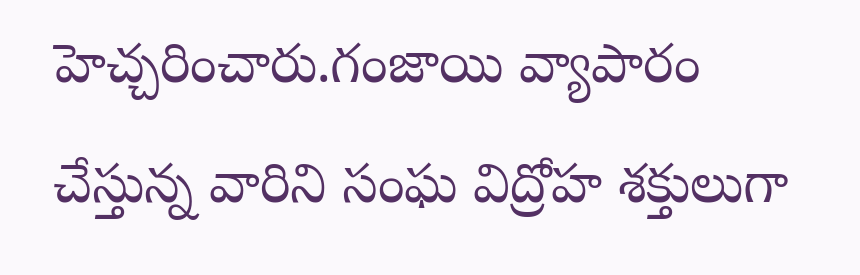హెచ్చరించారు.గంజాయి వ్యాపారం చేస్తున్న వారిని సంఘ విద్రోహ శక్తులుగా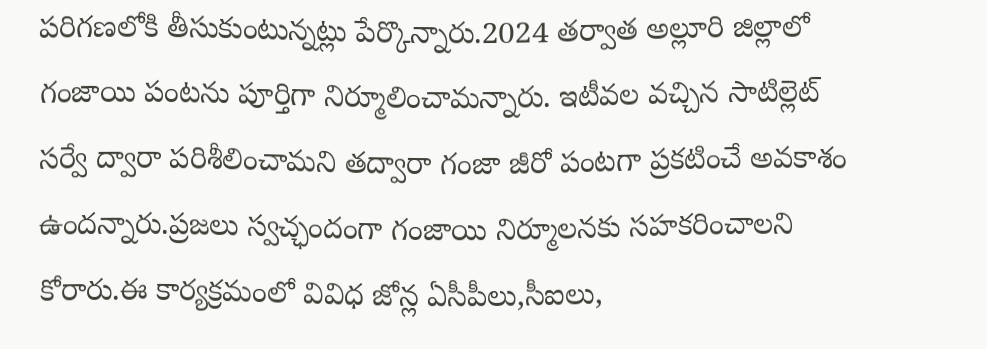పరిగణలోకి తీసుకుంటున్నట్లు పేర్కొన్నారు.2024 తర్వాత అల్లూరి జిల్లాలో గంజాయి పంటను పూర్తిగా నిర్మూలించామన్నారు. ఇటీవల వచ్చిన సాటిల్లెట్ సర్వే ద్వారా పరిశీలించామని తద్వారా గంజా జీరో పంటగా ప్రకటించే అవకాశం ఉందన్నారు.ప్రజలు స్వచ్ఛందంగా గంజాయి నిర్మూలనకు సహకరించాలని కోరారు.ఈ కార్యక్రమంలో వివిధ జోన్ల ఏసీపీలు,సీఐలు,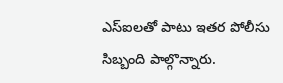ఎస్ఐలతో పాటు ఇతర పోలీసు సిబ్బంది పాల్గొన్నారు.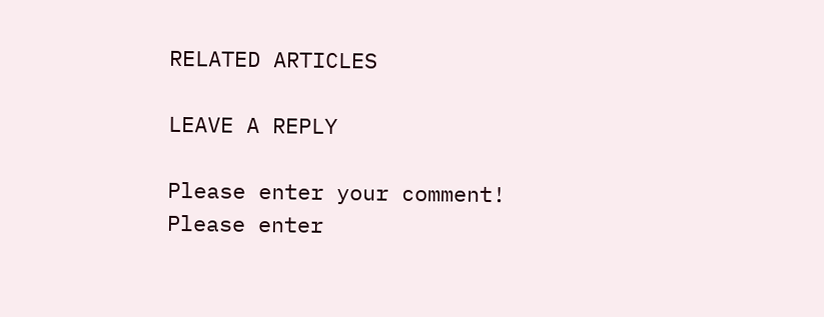RELATED ARTICLES

LEAVE A REPLY

Please enter your comment!
Please enter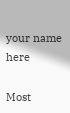your name here

Most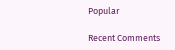Popular

Recent Comments